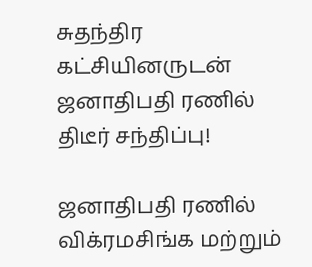சுதந்திர கட்சியினருடன் ஜனாதிபதி ரணில் திடீர் சந்திப்பு!

ஜனாதிபதி ரணில் விக்ரமசிங்க மற்றும்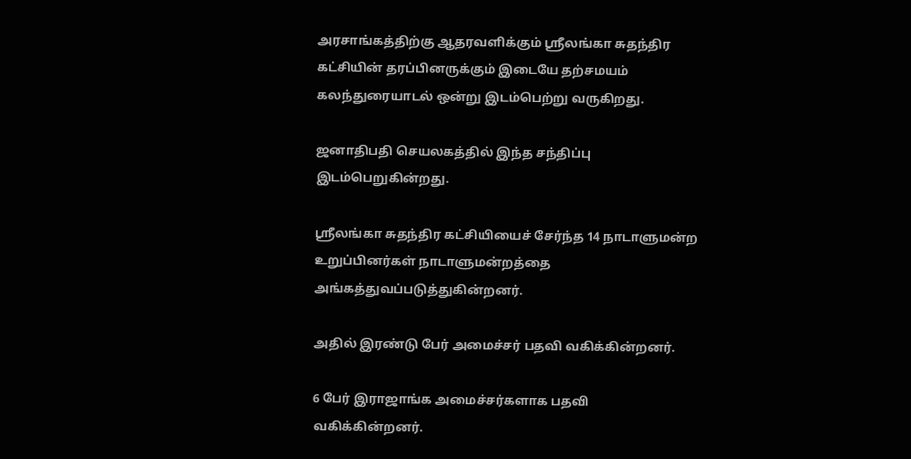அரசாங்கத்திற்கு ஆதரவளிக்கும் ஸ்ரீலங்கா சுதந்திர கட்சியின் தரப்பினருக்கும் இடையே தற்சமயம் கலந்துரையாடல் ஒன்று இடம்பெற்று வருகிறது.

ஜனாதிபதி செயலகத்தில் இந்த சந்திப்பு இடம்பெறுகின்றது.

ஸ்ரீலங்கா சுதந்திர கட்சியியைச் சேர்ந்த 14 நாடாளுமன்ற உறுப்பினர்கள் நாடாளுமன்றத்தை அங்கத்துவப்படுத்துகின்றனர்.

அதில் இரண்டு பேர் அமைச்சர் பதவி வகிக்கின்றனர்.

6 பேர் இராஜாங்க அமைச்சர்களாக பதவி வகிக்கின்றனர்.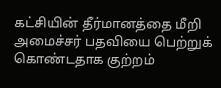கட்சியின் தீர்மானத்தை மீறி அமைச்சர் பதவியை பெற்றுக் கொண்டதாக குற்றம்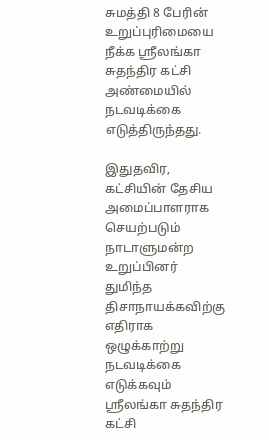சுமத்தி 8 பேரின் உறுப்புரிமையை நீக்க ஸ்ரீலங்கா சுதந்திர கட்சி அண்மையில் நடவடிக்கை எடுத்திருந்தது.

இதுதவிர, கட்சியின் தேசிய அமைப்பாளராக செயற்படும் நாடாளுமன்ற உறுப்பினர் துமிந்த திசாநாயக்கவிற்கு எதிராக ஒழுக்காற்று நடவடிக்கை எடுக்கவும் ஸ்ரீலங்கா சுதந்திர கட்சி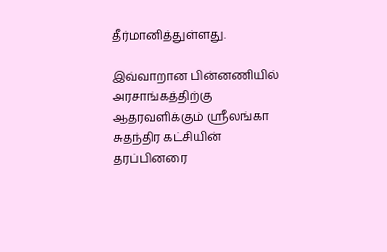தீர்மானித்துள்ளது.

இவ்வாறான பின்னணியில் அரசாங்கத்திற்கு ஆதரவளிக்கும் ஸ்ரீலங்கா சுதந்திர கட்சியின் தரப்பினரை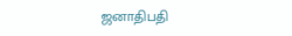ஜனாதிபதி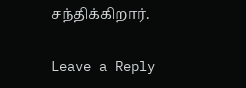சந்திக்கிறார்.

Leave a Reply